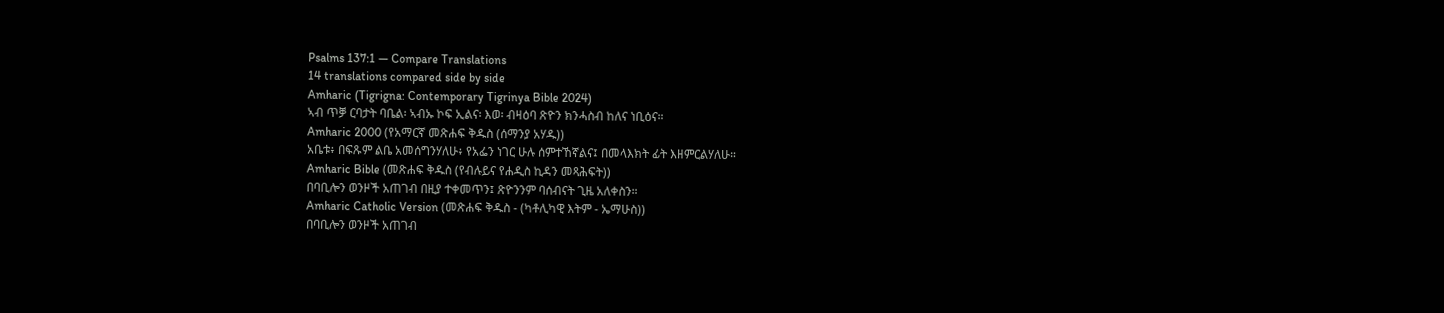Psalms 137:1 — Compare Translations
14 translations compared side by side
Amharic (Tigrigna: Contemporary Tigrinya Bible 2024)
ኣብ ጥቓ ርባታት ባቤል፡ ኣብኡ ኮፍ ኢልና፡ እወ፡ ብዛዕባ ጽዮን ክንሓስብ ከለና ነቢዕና።
Amharic 2000 (የአማርኛ መጽሐፍ ቅዱስ (ሰማንያ አሃዱ))
አቤቱ፥ በፍጹም ልቤ አመሰግንሃለሁ፥ የአፌን ነገር ሁሉ ሰምተኸኛልና፤ በመላእክት ፊት እዘምርልሃለሁ።
Amharic Bible (መጽሐፍ ቅዱስ (የብሉይና የሐዲስ ኪዳን መጻሕፍት))
በባቢሎን ወንዞች አጠገብ በዚያ ተቀመጥን፤ ጽዮንንም ባሰብናት ጊዜ አለቀስን።
Amharic Catholic Version (መጽሐፍ ቅዱስ - (ካቶሊካዊ እትም - ኤማሁስ))
በባቢሎን ወንዞች አጠገብ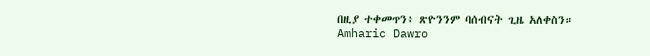በዚያ ተቀመጥን፥ ጽዮንንም ባሰብናት ጊዜ አለቀስን።
Amharic Dawro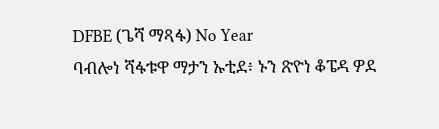DFBE (ጌሻ ማጻፋ) No Year
ባብሎነ ሻፋቱዋ ማታን ኡቲደ፥ ኑን ጽዮነ ቆፔዳ ዎደ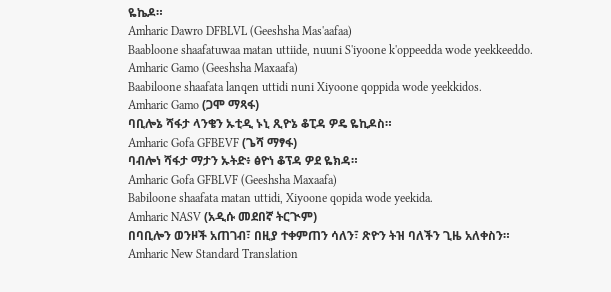ዬኬዶ።
Amharic Dawro DFBLVL (Geeshsha Mas'aafaa)
Baabloone shaafatuwaa matan uttiide, nuuni S'iyoone k'oppeedda wode yeekkeeddo.
Amharic Gamo (Geeshsha Maxaafa)
Baabiloone shaafata lanqen uttidi nuni Xiyoone qoppida wode yeekkidos.
Amharic Gamo (ጋሞ ማጻፋ)
ባቢሎኔ ሻፋታ ላንቄን ኡቲዲ ኑኒ ጺዮኔ ቆፒዳ ዎዴ ዬኪዶስ።
Amharic Gofa GFBEVF (ጌሻ ማፃፋ)
ባብሎነ ሻፋታ ማታን ኡትድ፥ ፅዮነ ቆፕዳ ዎደ ዬክዳ።
Amharic Gofa GFBLVF (Geeshsha Maxaafa)
Babiloone shaafata matan uttidi, Xiyoone qopida wode yeekida.
Amharic NASV (አዲሱ መደበኛ ትርጒም)
በባቢሎን ወንዞች አጠገብ፣ በዚያ ተቀምጠን ሳለን፣ ጽዮን ትዝ ባለችን ጊዜ አለቀስን።
Amharic New Standard Translation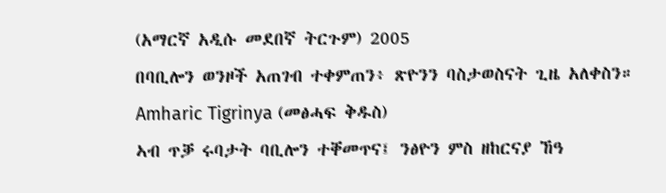(አማርኛ አዲሱ መደበኛ ትርጉም) 2005
በባቢሎን ወንዞች አጠገብ ተቀምጠን፥ ጽዮንን ባስታወስናት ጊዜ አለቀስን።
Amharic Tigrinya (መፅሓፍ ቅዱስ)
ኣብ ጥቓ ሩባታት ባቢሎን ተቐመጥና፤ ንፅዮን ምስ ዘከርናያ ኸዓ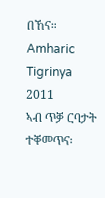በኸና።
Amharic Tigrinya 2011
ኣብ ጥቓ ርባታት ተቐመጥና፡